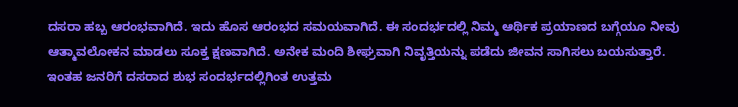ದಸರಾ ಹಬ್ಬ ಆರಂಭವಾಗಿದೆ. ಇದು ಹೊಸ ಆರಂಭದ ಸಮಯವಾಗಿದೆ. ಈ ಸಂದರ್ಭದಲ್ಲಿ ನಿಮ್ಮ ಆರ್ಥಿಕ ಪ್ರಯಾಣದ ಬಗ್ಗೆಯೂ ನೀವು ಆತ್ಮಾವಲೋಕನ ಮಾಡಲು ಸೂಕ್ತ ಕ್ಷಣವಾಗಿದೆ. ಅನೇಕ ಮಂದಿ ಶೀಘ್ರವಾಗಿ ನಿವೃತ್ತಿಯನ್ನು ಪಡೆದು ಜೀವನ ಸಾಗಿಸಲು ಬಯಸುತ್ತಾರೆ.
ಇಂತಹ ಜನರಿಗೆ ದಸರಾದ ಶುಭ ಸಂದರ್ಭದಲ್ಲಿಗಿಂತ ಉತ್ತಮ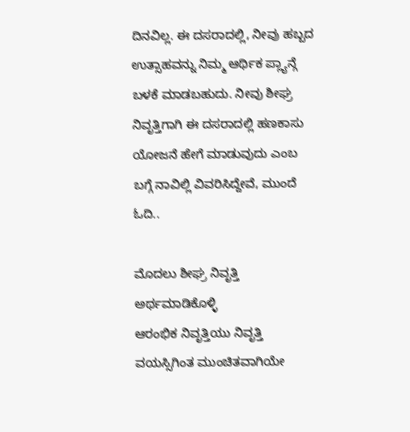ದಿನವಿಲ್ಲ. ಈ ದಸರಾದಲ್ಲಿ, ನೀವು ಹಬ್ಬದ ಉತ್ಸಾಹವನ್ನು ನಿಮ್ಮ ಆರ್ಥಿಕ ಪ್ಲ್ಯಾನ್ಗೆ ಬಳಕೆ ಮಾಡಬಹುದು. ನೀವು ಶೀಘ್ರ ನಿವೃತ್ತಿಗಾಗಿ ಈ ದಸರಾದಲ್ಲಿ ಹಣಕಾಸು ಯೋಜನೆ ಹೇಗೆ ಮಾಡುವುದು ಎಂಬ ಬಗ್ಗೆ ನಾವಿಲ್ಲಿ ವಿವರಿಸಿದ್ದೇವೆ, ಮುಂದೆ ಓದಿ..

ಮೊದಲು ಶೀಘ್ರ ನಿವೃತ್ತಿ ಅರ್ಥಮಾಡಿಕೊಳ್ಳಿ
ಆರಂಭಿಕ ನಿವೃತ್ತಿಯು ನಿವೃತ್ತಿ ವಯಸ್ಸಿಗಿಂತ ಮುಂಚಿತವಾಗಿಯೇ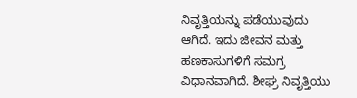ನಿವೃತ್ತಿಯನ್ನು ಪಡೆಯುವುದು ಆಗಿದೆ. ಇದು ಜೀವನ ಮತ್ತು ಹಣಕಾಸುಗಳಿಗೆ ಸಮಗ್ರ ವಿಧಾನವಾಗಿದೆ. ಶೀಘ್ರ ನಿವೃತ್ತಿಯು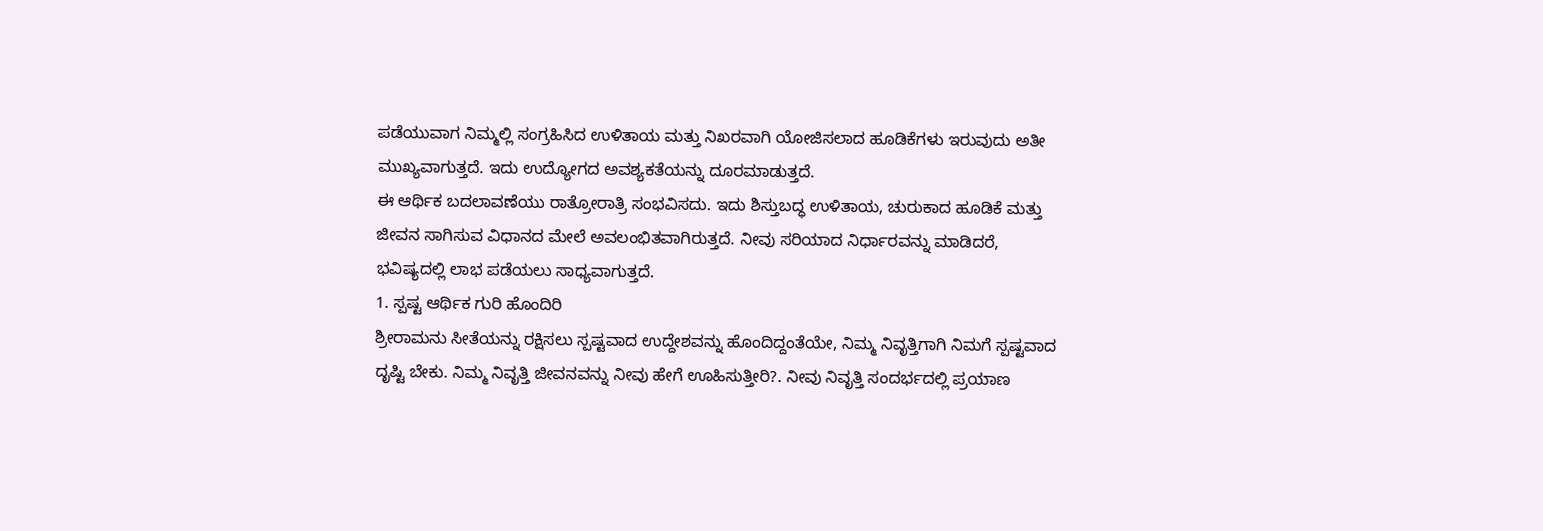ಪಡೆಯುವಾಗ ನಿಮ್ಮಲ್ಲಿ ಸಂಗ್ರಹಿಸಿದ ಉಳಿತಾಯ ಮತ್ತು ನಿಖರವಾಗಿ ಯೋಜಿಸಲಾದ ಹೂಡಿಕೆಗಳು ಇರುವುದು ಅತೀ ಮುಖ್ಯವಾಗುತ್ತದೆ. ಇದು ಉದ್ಯೋಗದ ಅವಶ್ಯಕತೆಯನ್ನು ದೂರಮಾಡುತ್ತದೆ.
ಈ ಆರ್ಥಿಕ ಬದಲಾವಣೆಯು ರಾತ್ರೋರಾತ್ರಿ ಸಂಭವಿಸದು. ಇದು ಶಿಸ್ತುಬದ್ಧ ಉಳಿತಾಯ, ಚುರುಕಾದ ಹೂಡಿಕೆ ಮತ್ತು ಜೀವನ ಸಾಗಿಸುವ ವಿಧಾನದ ಮೇಲೆ ಅವಲಂಭಿತವಾಗಿರುತ್ತದೆ. ನೀವು ಸರಿಯಾದ ನಿರ್ಧಾರವನ್ನು ಮಾಡಿದರೆ, ಭವಿಷ್ಯದಲ್ಲಿ ಲಾಭ ಪಡೆಯಲು ಸಾಧ್ಯವಾಗುತ್ತದೆ.
1. ಸ್ಪಷ್ಟ ಆರ್ಥಿಕ ಗುರಿ ಹೊಂದಿರಿ
ಶ್ರೀರಾಮನು ಸೀತೆಯನ್ನು ರಕ್ಷಿಸಲು ಸ್ಪಷ್ಟವಾದ ಉದ್ದೇಶವನ್ನು ಹೊಂದಿದ್ದಂತೆಯೇ, ನಿಮ್ಮ ನಿವೃತ್ತಿಗಾಗಿ ನಿಮಗೆ ಸ್ಪಷ್ಟವಾದ ದೃಷ್ಟಿ ಬೇಕು. ನಿಮ್ಮ ನಿವೃತ್ತಿ ಜೀವನವನ್ನು ನೀವು ಹೇಗೆ ಊಹಿಸುತ್ತೀರಿ?. ನೀವು ನಿವೃತ್ತಿ ಸಂದರ್ಭದಲ್ಲಿ ಪ್ರಯಾಣ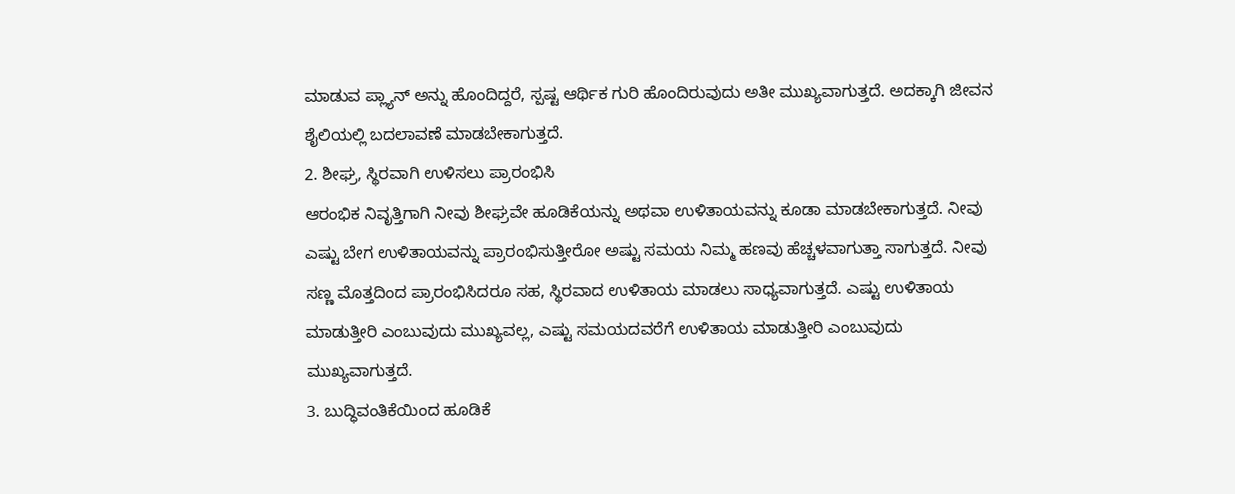ಮಾಡುವ ಪ್ಲ್ಯಾನ್ ಅನ್ನು ಹೊಂದಿದ್ದರೆ, ಸ್ಪಷ್ಟ ಆರ್ಥಿಕ ಗುರಿ ಹೊಂದಿರುವುದು ಅತೀ ಮುಖ್ಯವಾಗುತ್ತದೆ. ಅದಕ್ಕಾಗಿ ಜೀವನ ಶೈಲಿಯಲ್ಲಿ ಬದಲಾವಣೆ ಮಾಡಬೇಕಾಗುತ್ತದೆ.
2. ಶೀಘ್ರ, ಸ್ಥಿರವಾಗಿ ಉಳಿಸಲು ಪ್ರಾರಂಭಿಸಿ
ಆರಂಭಿಕ ನಿವೃತ್ತಿಗಾಗಿ ನೀವು ಶೀಘ್ರವೇ ಹೂಡಿಕೆಯನ್ನು ಅಥವಾ ಉಳಿತಾಯವನ್ನು ಕೂಡಾ ಮಾಡಬೇಕಾಗುತ್ತದೆ. ನೀವು ಎಷ್ಟು ಬೇಗ ಉಳಿತಾಯವನ್ನು ಪ್ರಾರಂಭಿಸುತ್ತೀರೋ ಅಷ್ಟು ಸಮಯ ನಿಮ್ಮ ಹಣವು ಹೆಚ್ಚಳವಾಗುತ್ತಾ ಸಾಗುತ್ತದೆ. ನೀವು ಸಣ್ಣ ಮೊತ್ತದಿಂದ ಪ್ರಾರಂಭಿಸಿದರೂ ಸಹ, ಸ್ಥಿರವಾದ ಉಳಿತಾಯ ಮಾಡಲು ಸಾಧ್ಯವಾಗುತ್ತದೆ. ಎಷ್ಟು ಉಳಿತಾಯ ಮಾಡುತ್ತೀರಿ ಎಂಬುವುದು ಮುಖ್ಯವಲ್ಲ, ಎಷ್ಟು ಸಮಯದವರೆಗೆ ಉಳಿತಾಯ ಮಾಡುತ್ತೀರಿ ಎಂಬುವುದು ಮುಖ್ಯವಾಗುತ್ತದೆ.
3. ಬುದ್ಧಿವಂತಿಕೆಯಿಂದ ಹೂಡಿಕೆ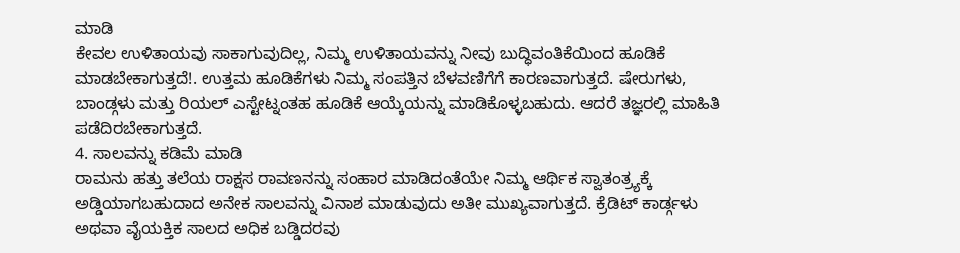ಮಾಡಿ
ಕೇವಲ ಉಳಿತಾಯವು ಸಾಕಾಗುವುದಿಲ್ಲ, ನಿಮ್ಮ ಉಳಿತಾಯವನ್ನು ನೀವು ಬುದ್ಧಿವಂತಿಕೆಯಿಂದ ಹೂಡಿಕೆ ಮಾಡಬೇಕಾಗುತ್ತದೆ!. ಉತ್ತಮ ಹೂಡಿಕೆಗಳು ನಿಮ್ಮ ಸಂಪತ್ತಿನ ಬೆಳವಣಿಗೆಗೆ ಕಾರಣವಾಗುತ್ತದೆ. ಷೇರುಗಳು, ಬಾಂಡ್ಗಳು ಮತ್ತು ರಿಯಲ್ ಎಸ್ಟೇಟ್ನಂತಹ ಹೂಡಿಕೆ ಆಯ್ಕೆಯನ್ನು ಮಾಡಿಕೊಳ್ಳಬಹುದು. ಆದರೆ ತಜ್ಞರಲ್ಲಿ ಮಾಹಿತಿ ಪಡೆದಿರಬೇಕಾಗುತ್ತದೆ.
4. ಸಾಲವನ್ನು ಕಡಿಮೆ ಮಾಡಿ
ರಾಮನು ಹತ್ತು ತಲೆಯ ರಾಕ್ಷಸ ರಾವಣನನ್ನು ಸಂಹಾರ ಮಾಡಿದಂತೆಯೇ ನಿಮ್ಮ ಆರ್ಥಿಕ ಸ್ವಾತಂತ್ರ್ಯಕ್ಕೆ ಅಡ್ಡಿಯಾಗಬಹುದಾದ ಅನೇಕ ಸಾಲವನ್ನು ವಿನಾಶ ಮಾಡುವುದು ಅತೀ ಮುಖ್ಯವಾಗುತ್ತದೆ. ಕ್ರೆಡಿಟ್ ಕಾರ್ಡ್ಗಳು ಅಥವಾ ವೈಯಕ್ತಿಕ ಸಾಲದ ಅಧಿಕ ಬಡ್ಡಿದರವು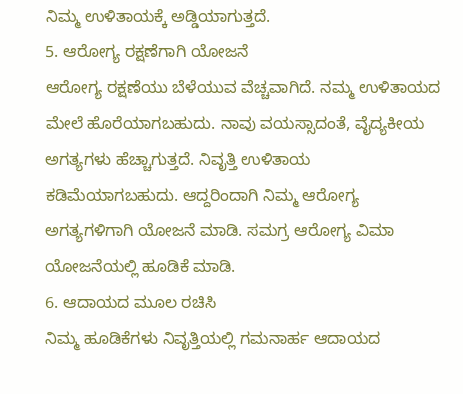ನಿಮ್ಮ ಉಳಿತಾಯಕ್ಕೆ ಅಡ್ಡಿಯಾಗುತ್ತದೆ.
5. ಆರೋಗ್ಯ ರಕ್ಷಣೆಗಾಗಿ ಯೋಜನೆ
ಆರೋಗ್ಯ ರಕ್ಷಣೆಯು ಬೆಳೆಯುವ ವೆಚ್ಚವಾಗಿದೆ. ನಮ್ಮ ಉಳಿತಾಯದ ಮೇಲೆ ಹೊರೆಯಾಗಬಹುದು. ನಾವು ವಯಸ್ಸಾದಂತೆ, ವೈದ್ಯಕೀಯ ಅಗತ್ಯಗಳು ಹೆಚ್ಚಾಗುತ್ತದೆ. ನಿವೃತ್ತಿ ಉಳಿತಾಯ ಕಡಿಮೆಯಾಗಬಹುದು. ಆದ್ದರಿಂದಾಗಿ ನಿಮ್ಮ ಆರೋಗ್ಯ ಅಗತ್ಯಗಳಿಗಾಗಿ ಯೋಜನೆ ಮಾಡಿ. ಸಮಗ್ರ ಆರೋಗ್ಯ ವಿಮಾ ಯೋಜನೆಯಲ್ಲಿ ಹೂಡಿಕೆ ಮಾಡಿ.
6. ಆದಾಯದ ಮೂಲ ರಚಿಸಿ
ನಿಮ್ಮ ಹೂಡಿಕೆಗಳು ನಿವೃತ್ತಿಯಲ್ಲಿ ಗಮನಾರ್ಹ ಆದಾಯದ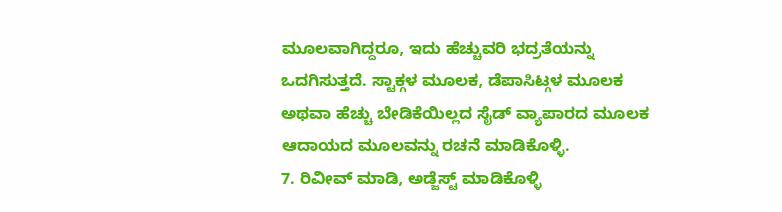ಮೂಲವಾಗಿದ್ದರೂ, ಇದು ಹೆಚ್ಚುವರಿ ಭದ್ರತೆಯನ್ನು ಒದಗಿಸುತ್ತದೆ. ಸ್ಟಾಕ್ಗಳ ಮೂಲಕ, ಡೆಪಾಸಿಟ್ಗಳ ಮೂಲಕ ಅಥವಾ ಹೆಚ್ಚು ಬೇಡಿಕೆಯಿಲ್ಲದ ಸೈಡ್ ವ್ಯಾಪಾರದ ಮೂಲಕ ಆದಾಯದ ಮೂಲವನ್ನು ರಚನೆ ಮಾಡಿಕೊಳ್ಳಿ.
7. ರಿವೀವ್ ಮಾಡಿ, ಅಡ್ಜೆಸ್ಟ್ ಮಾಡಿಕೊಳ್ಳಿ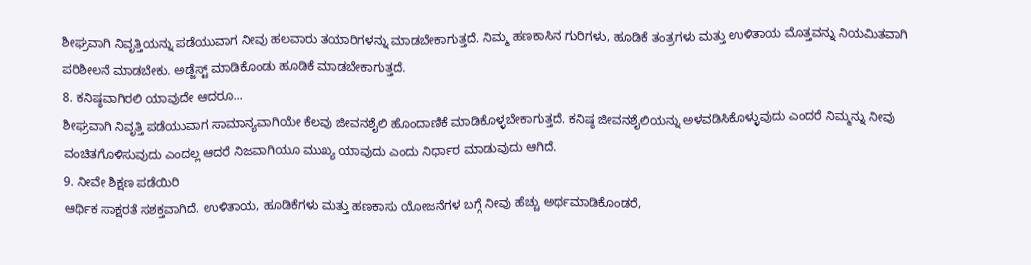ಶೀಘ್ರವಾಗಿ ನಿವೃತ್ತಿಯನ್ನು ಪಡೆಯುವಾಗ ನೀವು ಹಲವಾರು ತಯಾರಿಗಳನ್ನು ಮಾಡಬೇಕಾಗುತ್ತದೆ. ನಿಮ್ಮ ಹಣಕಾಸಿನ ಗುರಿಗಳು, ಹೂಡಿಕೆ ತಂತ್ರಗಳು ಮತ್ತು ಉಳಿತಾಯ ಮೊತ್ತವನ್ನು ನಿಯಮಿತವಾಗಿ ಪರಿಶೀಲನೆ ಮಾಡಬೇಕು. ಅಡ್ಜೆಸ್ಟ್ ಮಾಡಿಕೊಂಡು ಹೂಡಿಕೆ ಮಾಡಬೇಕಾಗುತ್ತದೆ.
8. ಕನಿಷ್ಠವಾಗಿರಲಿ ಯಾವುದೇ ಆದರೂ...
ಶೀಘ್ರವಾಗಿ ನಿವೃತ್ತಿ ಪಡೆಯುವಾಗ ಸಾಮಾನ್ಯವಾಗಿಯೇ ಕೆಲವು ಜೀವನಶೈಲಿ ಹೊಂದಾಣಿಕೆ ಮಾಡಿಕೊಳ್ಳಬೇಕಾಗುತ್ತದೆ. ಕನಿಷ್ಠ ಜೀವನಶೈಲಿಯನ್ನು ಅಳವಡಿಸಿಕೊಳ್ಳುವುದು ಎಂದರೆ ನಿಮ್ಮನ್ನು ನೀವು ವಂಚಿತಗೊಳಿಸುವುದು ಎಂದಲ್ಲ ಆದರೆ ನಿಜವಾಗಿಯೂ ಮುಖ್ಯ ಯಾವುದು ಎಂದು ನಿರ್ಧಾರ ಮಾಡುವುದು ಆಗಿದೆ.
9. ನೀವೇ ಶಿಕ್ಷಣ ಪಡೆಯಿರಿ
ಆರ್ಥಿಕ ಸಾಕ್ಷರತೆ ಸಶಕ್ತವಾಗಿದೆ. ಉಳಿತಾಯ, ಹೂಡಿಕೆಗಳು ಮತ್ತು ಹಣಕಾಸು ಯೋಜನೆಗಳ ಬಗ್ಗೆ ನೀವು ಹೆಚ್ಚು ಅರ್ಥಮಾಡಿಕೊಂಡರೆ,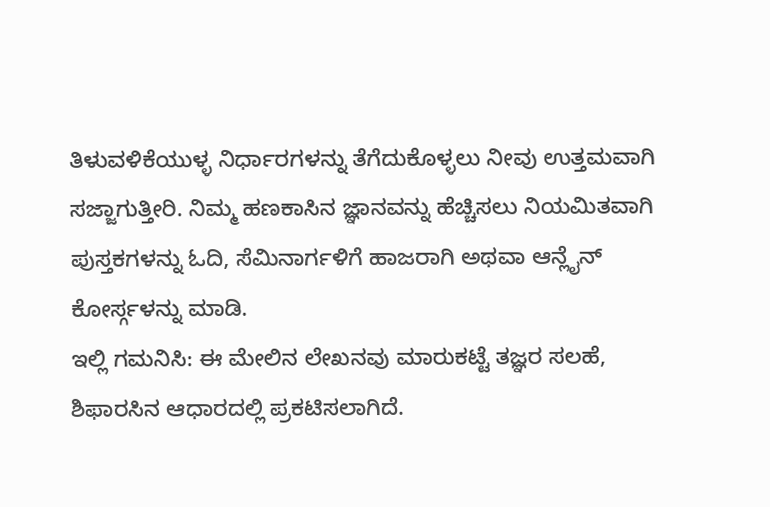ತಿಳುವಳಿಕೆಯುಳ್ಳ ನಿರ್ಧಾರಗಳನ್ನು ತೆಗೆದುಕೊಳ್ಳಲು ನೀವು ಉತ್ತಮವಾಗಿ ಸಜ್ಜಾಗುತ್ತೀರಿ. ನಿಮ್ಮ ಹಣಕಾಸಿನ ಜ್ಞಾನವನ್ನು ಹೆಚ್ಚಿಸಲು ನಿಯಮಿತವಾಗಿ ಪುಸ್ತಕಗಳನ್ನು ಓದಿ, ಸೆಮಿನಾರ್ಗಳಿಗೆ ಹಾಜರಾಗಿ ಅಥವಾ ಆನ್ಲೈನ್ ಕೋರ್ಸ್ಗಳನ್ನು ಮಾಡಿ.
ಇಲ್ಲಿ ಗಮನಿಸಿ: ಈ ಮೇಲಿನ ಲೇಖನವು ಮಾರುಕಟ್ಟೆ ತಜ್ಞರ ಸಲಹೆ, ಶಿಫಾರಸಿನ ಆಧಾರದಲ್ಲಿ ಪ್ರಕಟಿಸಲಾಗಿದೆ.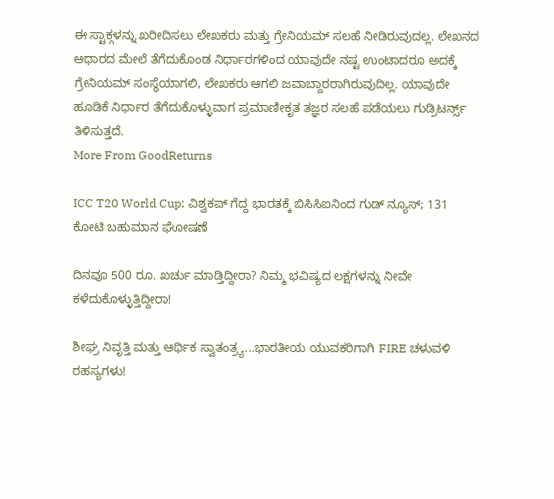ಈ ಸ್ಟಾಕ್ಗಳನ್ನು ಖರೀದಿಸಲು ಲೇಖಕರು ಮತ್ತು ಗ್ರೇನಿಯಮ್ ಸಲಹೆ ನೀಡಿರುವುದಲ್ಲ. ಲೇಖನದ ಆಧಾರದ ಮೇಲೆ ತೆಗೆದುಕೊಂಡ ನಿರ್ಧಾರಗಳಿಂದ ಯಾವುದೇ ನಷ್ಟ ಉಂಟಾದರೂ ಅದಕ್ಕೆ ಗ್ರೇನಿಯಮ್ ಸಂಸ್ಥೆಯಾಗಲಿ, ಲೇಖಕರು ಆಗಲಿ ಜವಾಬ್ದಾರರಾಗಿರುವುದಿಲ್ಲ. ಯಾವುದೇ ಹೂಡಿಕೆ ನಿರ್ಧಾರ ತೆಗೆದುಕೊಳ್ಳುವಾಗ ಪ್ರಮಾಣೀಕೃತ ತಜ್ಞರ ಸಲಹೆ ಪಡೆಯಲು ಗುಡ್ರಿಟರ್ನ್ಸ್ ತಿಳಿಸುತ್ತದೆ.
More From GoodReturns

ICC T20 World Cup: ವಿಶ್ವಕಪ್ ಗೆದ್ದ ಭಾರತಕ್ಕೆ ಬಿಸಿಸಿಐನಿಂದ ಗುಡ್ ನ್ಯೂಸ್; 131 ಕೋಟಿ ಬಹುಮಾನ ಘೋಷಣೆ

ದಿನವೂ 500 ರೂ. ಖರ್ಚು ಮಾಡ್ತಿದ್ದೀರಾ? ನಿಮ್ಮ ಭವಿಷ್ಯದ ಲಕ್ಷಗಳನ್ನು ನೀವೇ ಕಳೆದುಕೊಳ್ಳುತ್ತಿದ್ದೀರಾ!

ಶೀಘ್ರ ನಿವೃತ್ತಿ ಮತ್ತು ಆರ್ಥಿಕ ಸ್ವಾತಂತ್ರ್ಯ...ಭಾರತೀಯ ಯುವಕರಿಗಾಗಿ FIRE ಚಳುವಳಿ ರಹಸ್ಯಗಳು!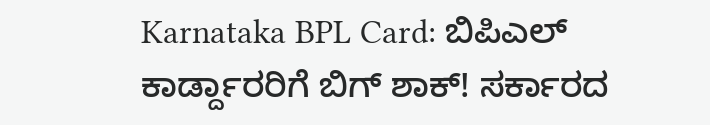Karnataka BPL Card: ಬಿಪಿಎಲ್ ಕಾರ್ಡ್ದಾರರಿಗೆ ಬಿಗ್ ಶಾಕ್! ಸರ್ಕಾರದ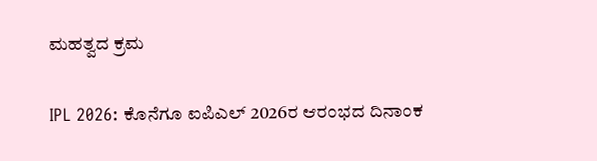ಮಹತ್ವದ ಕ್ರಮ

IPL 2026: ಕೊನೆಗೂ ಐಪಿಎಲ್ 2026ರ ಆರಂಭದ ದಿನಾಂಕ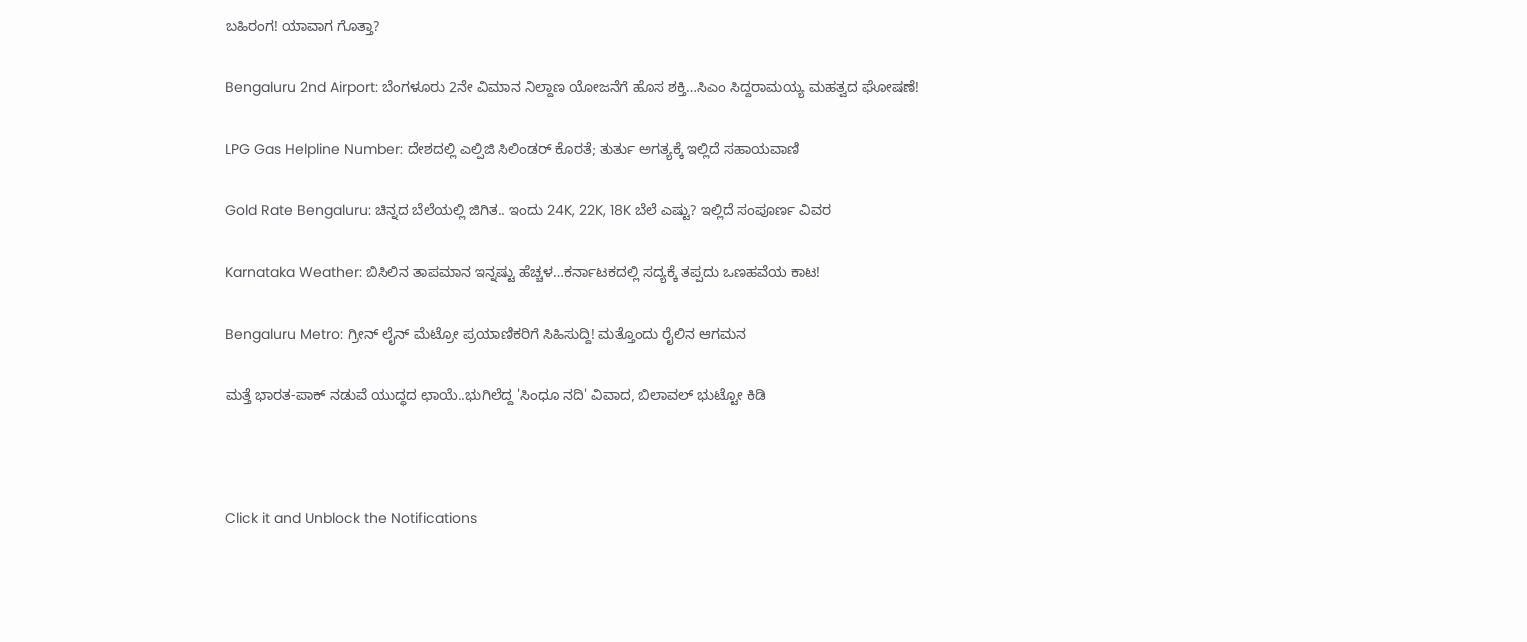ಬಹಿರಂಗ! ಯಾವಾಗ ಗೊತ್ತಾ?

Bengaluru 2nd Airport: ಬೆಂಗಳೂರು 2ನೇ ವಿಮಾನ ನಿಲ್ದಾಣ ಯೋಜನೆಗೆ ಹೊಸ ಶಕ್ತಿ…ಸಿಎಂ ಸಿದ್ದರಾಮಯ್ಯ ಮಹತ್ವದ ಘೋಷಣೆ!

LPG Gas Helpline Number: ದೇಶದಲ್ಲಿ ಎಲ್ಪಿಜಿ ಸಿಲಿಂಡರ್ ಕೊರತೆ; ತುರ್ತು ಅಗತ್ಯಕ್ಕೆ ಇಲ್ಲಿದೆ ಸಹಾಯವಾಣಿ

Gold Rate Bengaluru: ಚಿನ್ನದ ಬೆಲೆಯಲ್ಲಿ ಜಿಗಿತ.. ಇಂದು 24K, 22K, 18K ಬೆಲೆ ಎಷ್ಟು? ಇಲ್ಲಿದೆ ಸಂಪೂರ್ಣ ವಿವರ

Karnataka Weather: ಬಿಸಿಲಿನ ತಾಪಮಾನ ಇನ್ನಷ್ಟು ಹೆಚ್ಚಳ…ಕರ್ನಾಟಕದಲ್ಲಿ ಸದ್ಯಕ್ಕೆ ತಪ್ಪದು ಒಣಹವೆಯ ಕಾಟ!

Bengaluru Metro: ಗ್ರೀನ್ ಲೈನ್ ಮೆಟ್ರೋ ಪ್ರಯಾಣಿಕರಿಗೆ ಸಿಹಿಸುದ್ದಿ! ಮತ್ತೊಂದು ರೈಲಿನ ಆಗಮನ

ಮತ್ತೆ ಭಾರತ-ಪಾಕ್ ನಡುವೆ ಯುದ್ಧದ ಛಾಯೆ..ಭುಗಿಲೆದ್ದ 'ಸಿಂಧೂ ನದಿ' ವಿವಾದ, ಬಿಲಾವಲ್ ಭುಟ್ಟೋ ಕಿಡಿ



Click it and Unblock the Notifications